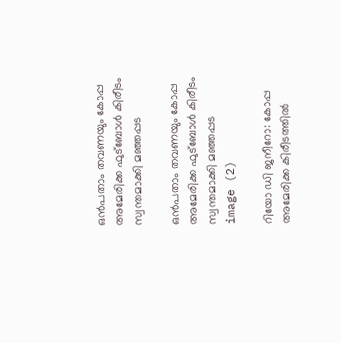ഒൻപതാം തവണയും കോപ്പ അമേരിക്ക ഫുട്ബോള്‍ കിരീടം സ്വന്തമാക്കി മഞ്ഞപ്പട

ഒൻപതാം തവണയും കോപ്പ അമേരിക്ക ഫുട്ബോള്‍ കിരീടം സ്വന്തമാക്കി മഞ്ഞപ്പട
image (2)

റിയോ ഡി ജനീറോ: കോപ്പ അമേരിക്ക കിരീടത്തിൽ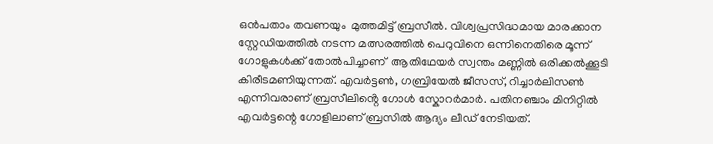ഒൻപതാം തവണയും  മുത്തമിട്ട് ബ്രസീൽ. വിശ്വപ്രസിദ്ധമായ മാരക്കാന സ്റ്റേഡിയത്തിൽ നടന്ന മത്സരത്തിൽ പെറുവിനെ ഒന്നിനെതിരെ മൂന്ന് ഗോളുകൾക്ക് തോൽപിച്ചാണ്  ആതിഥേയർ സ്വന്തം മണ്ണിൽ ഒരിക്കൽക്കൂടി കിരീടമണിയുന്നത്. എവർട്ടൺ, ഗബ്രിയേൽ ജീസസ്, റിച്ചാർലിസൺ എന്നിവരാണ് ബ്രസീലിൻ്റെ ഗോൾ സ്കോറർമാർ. പതിനഞ്ചാം മിനിറ്റിൽ എവർട്ടന്റെ ഗോളിലാണ് ബ്രസിൽ ആദ്യം ലീഡ് നേടിയത്.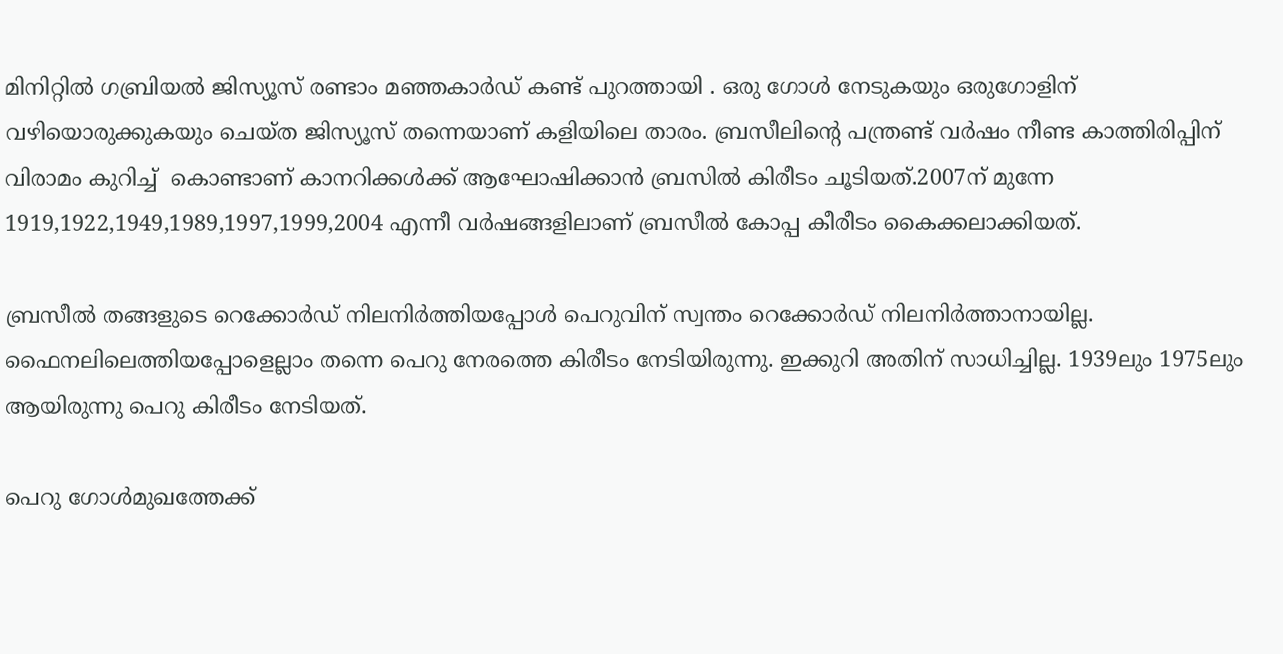മിനിറ്റില്‍ ഗബ്രിയല്‍ ജിസ്യൂസ് രണ്ടാം മഞ്ഞകാര്‍ഡ് കണ്ട് പുറത്തായി . ഒരു ഗോള്‍ നേടുകയും ഒരുഗോളിന് വഴിയൊരുക്കുകയും ചെയ്ത ജിസ്യൂസ് തന്നെയാണ് കളിയിലെ താരം. ബ്രസീലിന്റെ പന്ത്രണ്ട് വർഷം നീണ്ട കാത്തിരിപ്പിന് വിരാമം കുറിച്ച്  കൊണ്ടാണ് കാനറിക്കൾക്ക് ആഘോഷിക്കാൻ ബ്രസിൽ കിരീടം ചൂടിയത്.2007ന് മുന്നേ 1919,1922,1949,1989,1997,1999,2004 എന്നീ വര്‍ഷങ്ങളിലാണ് ബ്രസീല്‍ കോപ്പ കീരീടം കൈക്കലാക്കിയത്.

ബ്രസീല്‍ തങ്ങളുടെ റെക്കോര്‍ഡ് നിലനിര്‍ത്തിയപ്പോള്‍ പെറുവിന് സ്വന്തം റെക്കോര്‍ഡ് നിലനിര്‍ത്താനായില്ല. ഫൈനലിലെത്തിയപ്പോളെല്ലാം തന്നെ പെറു നേരത്തെ കിരീടം നേടിയിരുന്നു. ഇക്കുറി അതിന് സാധിച്ചില്ല. 1939ലും 1975ലും ആയിരുന്നു പെറു കിരീടം നേടിയത്.

പെറു ഗോൾമുഖത്തേക്ക്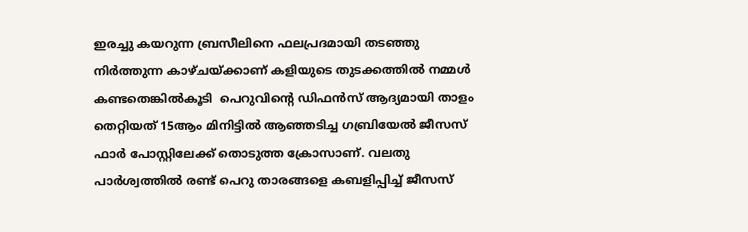ഇരച്ചു കയറുന്ന ബ്രസീലിനെ ഫലപ്രദമായി തടഞ്ഞു നിർത്തുന്ന കാഴ്ചയ്ക്കാണ് കളിയുടെ തുടക്കത്തിൽ നമ്മൾ കണ്ടതെങ്കിൽകൂടി  പെറുവിൻ്റെ ഡിഫൻസ് ആദ്യമായി താളം തെറ്റിയത് 15ആം മിനിട്ടിൽ ആഞ്ഞടിച്ച ഗബ്രിയേൽ ജീസസ് ഫാർ പോസ്റ്റിലേക്ക് തൊടുത്ത ക്രോസാണ്. വലതു പാർശ്വത്തിൽ രണ്ട് പെറു താരങ്ങളെ കബളിപ്പിച്ച് ജീസസ്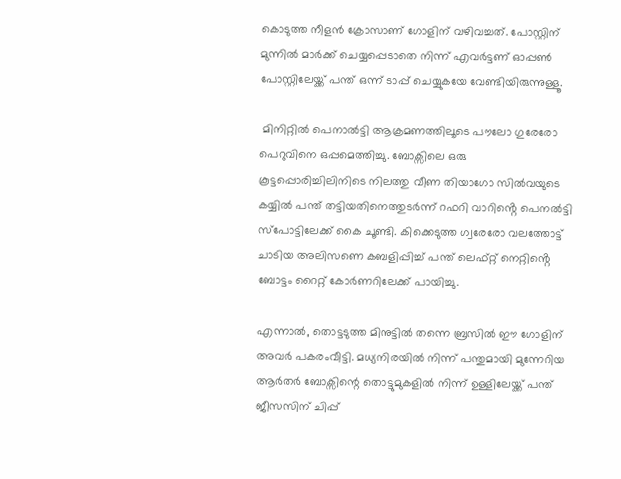കൊടുത്ത നീളൻ ക്രോസാണ് ഗോളിന് വഴിവച്ചത്. പോസ്റ്റിന് മുന്നിൽ മാർക്ക് ചെയ്യപ്പെടാതെ നിന്ന് എവർട്ടണ് ഓപ്പൺ പോസ്റ്റിലേയ്ക്ക് പന്ത് ഒന്ന് ടാപ്പ് ചെയ്യുകയേ വേണ്ടിയിരുന്നുള്ളൂ.

 മിനിറ്റില്‍ പെനാൽട്ടി ആക്രമണത്തിലൂടെ പൗലോ ഗുരേരോ പെറുവിനെ ഒപ്പമെത്തിച്ചു. ബോക്സിലെ ഒരു കൂട്ടപ്പൊരിച്ചിലിനിടെ നിലത്തു വീണ തിയാഗോ സിൽവയുടെ കയ്യിൽ പന്ത് തട്ടിയതിനെത്തുടർന്ന് റഫറി വാറിൻ്റെ പെനൽട്ടി സ്പോട്ടിലേക്ക് കൈ ചൂണ്ടി. കിക്കെടുത്ത ഗ്വരേരോ വലത്തോട്ട് ചാടിയ അലിസണെ കബളിപ്പിച്ച് പന്ത് ലെഫ്റ്റ് നെറ്റിൻ്റെ ബോട്ടം റൈറ്റ് കോർണറിലേക്ക് പായിച്ചു.

എന്നാൽ, തൊട്ടടുത്ത മിനുട്ടിൽ തന്നെ ബ്രസിൽ ഈ ഗോളിന് അവർ പകരംവീട്ടി. മധ്യനിരയില്‍ നിന്ന് പന്തുമായി മുന്നേറിയ ആര്‍തര്‍ ബോക്സിന്റെ തൊട്ടുമുകളില്‍ നിന്ന് ഉള്ളിലേയ്ക്ക് പന്ത് ജീസസിന് ചിപ്പ്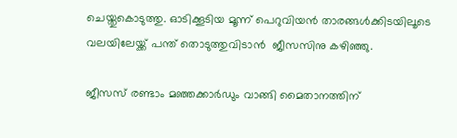ചെയ്തുകൊടുത്തു. ഓടിക്കൂടിയ മൂന്ന് പെറുവിയന്‍ താരങ്ങള്‍ക്കിടയിലൂടെ വലയിലേയ്ക്ക് പന്ത് തൊടുത്തുവിടാൻ  ജീസസിനു കഴിഞ്ഞു.

ജീസസ് രണ്ടാം മഞ്ഞക്കാർഡും വാങ്ങി മൈതാനത്തിന്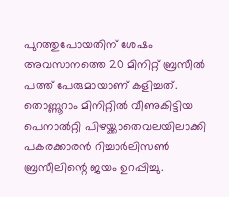പുറത്തുപോയതിന് ശേഷം അവസാനത്തെ 20 മിനിറ്റ് ബ്രസീൽ പത്ത് പേരുമായാണ് കളിച്ചത്. തൊണ്ണൂറാം മിനിറ്റിൽ വീണുകിട്ടിയ പെനാൽറ്റി പിഴയ്ക്കാതെവലയിലാക്കി പകരക്കാരൻ റിച്ചാർലിസൺ ബ്രസീലിന്റെ ജയം ഉറപ്പിച്ചു.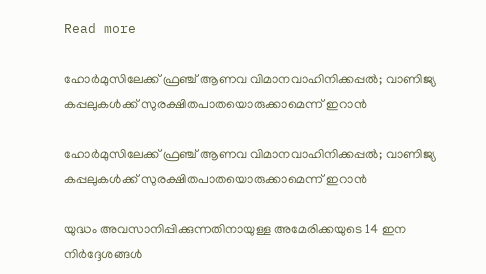Read more

ഹോർമുസിലേക്ക് ഫ്രഞ്ച് ആണവ വിമാനവാഹിനിക്കപ്പൽ; വാണിജ്യ കപ്പലുകൾക്ക് സുരക്ഷിതപാതയൊരുക്കാമെന്ന് ഇറാൻ

ഹോർമുസിലേക്ക് ഫ്രഞ്ച് ആണവ വിമാനവാഹിനിക്കപ്പൽ; വാണിജ്യ കപ്പലുകൾക്ക് സുരക്ഷിതപാതയൊരുക്കാമെന്ന് ഇറാൻ

യുദ്ധം അവസാനിപ്പിക്കുന്നതിനായുള്ള അമേരിക്കയുടെ 14 ഇന നിർദ്ദേശങ്ങൾ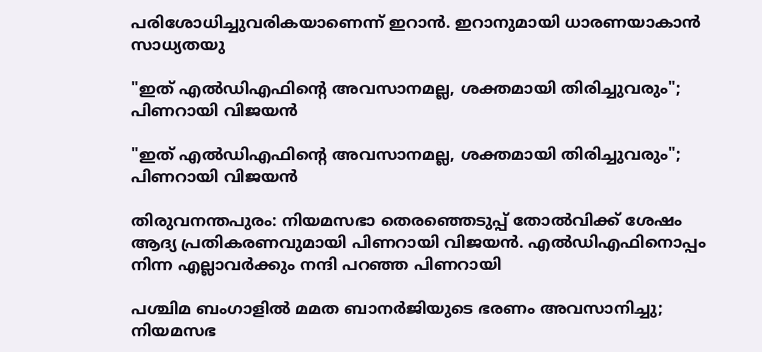പരിശോധിച്ചുവരികയാണെന്ന് ഇറാൻ. ഇറാനുമായി ധാരണയാകാൻ സാധ്യതയു

"ഇത് എല്‍ഡിഎഫിന്‍റെ അവസാനമല്ല, ശക്തമായി തിരിച്ചുവരും"; പിണറായി വിജയൻ

"ഇത് എല്‍ഡിഎഫിന്‍റെ അവസാനമല്ല, ശക്തമായി തിരിച്ചുവരും"; പിണറായി വിജയൻ

തിരുവനന്തപുരം: നിയമസഭാ തെരഞ്ഞെടുപ്പ് തോൽവിക്ക് ശേഷം ആദ്യ പ്രതികരണവുമായി പിണറായി വിജയൻ. എൽഡിഎഫിനൊപ്പം നിന്ന എല്ലാവർക്കും നന്ദി പറഞ്ഞ പിണറായി

പശ്ചിമ ബംഗാളില്‍ മമത ബാനര്‍ജിയുടെ ഭരണം അവസാനിച്ചു; നിയമസഭ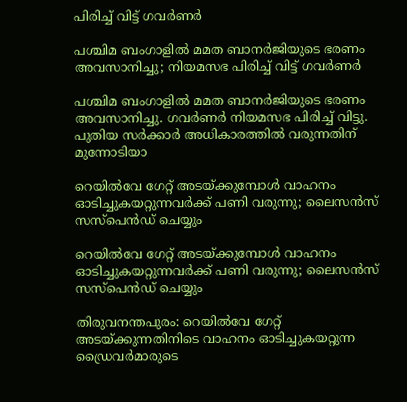പിരിച്ച് വിട്ട് ഗവര്‍ണര്‍

പശ്ചിമ ബംഗാളില്‍ മമത ബാനര്‍ജിയുടെ ഭരണം അവസാനിച്ചു; നിയമസഭ പിരിച്ച് വിട്ട് ഗവര്‍ണര്‍

പശ്ചിമ ബംഗാളില്‍ മമത ബാനര്‍ജിയുടെ ഭരണം അവസാനിച്ചു. ഗവര്‍ണര്‍ നിയമസഭ പിരിച്ച് വിട്ടു. പുതിയ സര്‍ക്കാര്‍ അധികാരത്തില്‍ വരുന്നതിന് മുന്നോടിയാ

റെയിൽവേ ഗേറ്റ് അടയ്ക്കുമ്പോൾ വാഹനം ഓടിച്ചുകയറ്റുന്നവർക്ക് പണി വരുന്നു; ലൈസൻസ് സസ്പെൻഡ് ചെയ്യും

റെയിൽവേ ഗേറ്റ് അടയ്ക്കുമ്പോൾ വാഹനം ഓടിച്ചുകയറ്റുന്നവർക്ക് പണി വരുന്നു; ലൈസൻസ് സസ്പെൻഡ് ചെയ്യും

തിരുവനന്തപുരം: റെയിൽവേ ഗേറ്റ് അടയ്ക്കുന്നതിനിടെ വാഹനം ഓടിച്ചുകയറ്റുന്ന ഡ്രൈവർമാരുടെ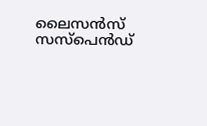ലൈസൻസ് സസ്പെൻഡ്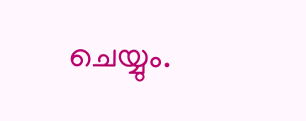ചെയ്യും.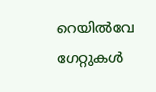റെയിൽവേ ഗേറ്റുകൾ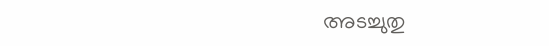അടച്ചുതു